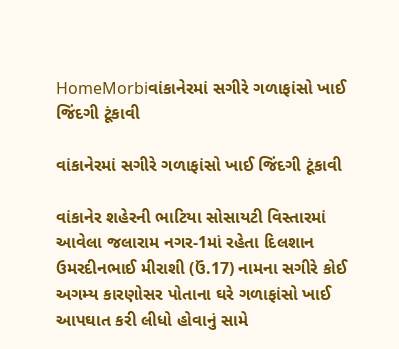HomeMorbiવાંકાનેરમાં સગીરે ગળાફાંસો ખાઈ જિંદગી ટૂંકાવી

વાંકાનેરમાં સગીરે ગળાફાંસો ખાઈ જિંદગી ટૂંકાવી

વાંકાનેર શહેરની ભાટિયા સોસાયટી વિસ્તારમાં આવેલા જલારામ નગર-1માં રહેતા દિલશાન ઉમરદીનભાઈ મીરાશી (ઉં.17) નામના સગીરે કોઈ અગમ્ય કારણોસર પોતાના ઘરે ગળાફાંસો ખાઈ આપઘાત કરી લીધો હોવાનું સામે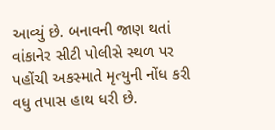આવ્યું છે. બનાવની જાણ થતાં વાંકાનેર સીટી પોલીસે સ્થળ પર પહોંચી અકસ્માતે મૃત્યુની નોંધ કરી વધુ તપાસ હાથ ધરી છે.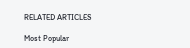RELATED ARTICLES

Most Popular